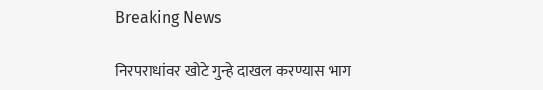Breaking News

निरपराधांवर खोटे गुन्हे दाखल करण्यास भाग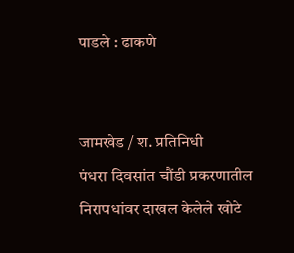पाडले : ढाकणे


जामखेड / श. प्रतिनिधी
पंधरा दिवसांत चौंडी प्रकरणातील निरापधांवर दाखल केलेले खोटे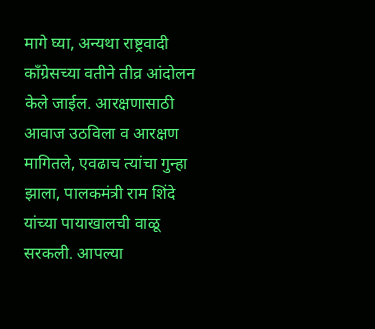मागे घ्या, अन्यथा राष्ट्रवादी काँग्रेसच्या वतीने तीव्र आंदोलन केले जाईल. आरक्षणासाठी आवाज उठविला व आरक्षण मागितले, एवढाच त्यांचा गुन्हा झाला, पालकमंत्री राम शिंदे यांच्या पायाखालची वाळू सरकली. आपल्या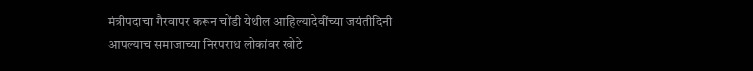मंत्रीपदाचा गैरवापर करून चोंडी येथील आहिल्यादेवींच्या जयंतीदिनी आपल्याच समाजाच्या निरपराध लोकांवर खोटे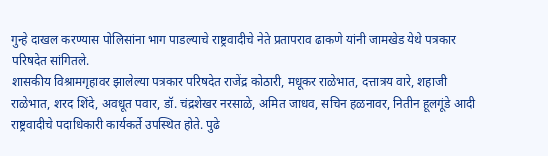गुन्हे दाखल करण्यास पोलिसांना भाग पाडल्याचे राष्ट्रवादीचे नेते प्रतापराव ढाकणे यांनी जामखेड येथे पत्रकार परिषदेत सांगितले.
शासकीय विश्रामगृहावर झालेल्या पत्रकार परिषदेत राजेंद्र कोठारी, मधूकर राळेभात, दत्तात्रय वारे, शहाजी राळेभात, शरद शिंदे, अवधूत पवार, डॉ. चंद्रशेखर नरसाळे, अमित जाधव, सचिन हळनावर, नितीन हूलगूंडे आदी राष्ट्रवादीचे पदाधिकारी कार्यकर्ते उपस्थित होते. पुढे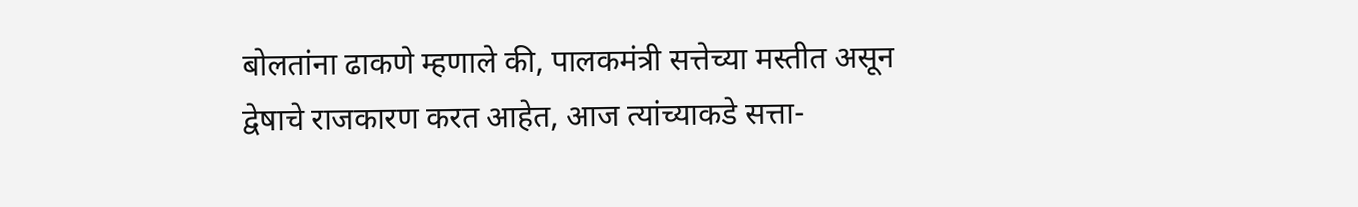बोलतांना ढाकणे म्हणाले की, पालकमंत्री सत्तेच्या मस्तीत असून द्वेषाचे राजकारण करत आहेत, आज त्यांच्याकडे सत्ता-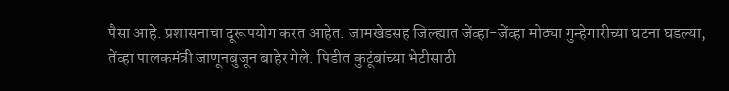पैसा आहे. प्रशासनाचा दूरूपयोग करत आहेत. जामखेडसह जिल्ह्यात जेंव्हा-जेंव्हा मोठ्या गुन्हेगारीच्या घटना घडल्या, तेंव्हा पालकमंत्री जाणूनबुजून बाहेर गेले. पिडीत कुटूंबांच्या भेटीसाठी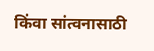किंवा सांत्वनासाठी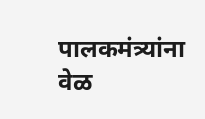पालकमंत्र्यांना वेळ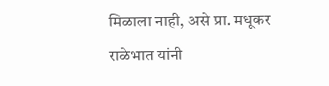मिळाला नाही, असे प्रा. मधूकर राळेभात यांनी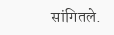सांगितले.